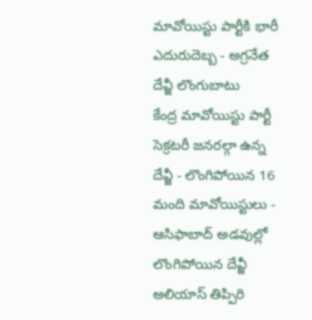మావోయిస్టు పార్టీకి భారీ ఎదురుదెబ్బ - అగ్రనేత దేవ్జీ లొంగుబాటు
కేంద్ర మావోయిస్టు పార్టీ సెక్రటరీ జనరల్గా ఉన్న దేవ్జీ - లొంగిపోయిన 16 మంది మావోయిస్టులు - ఆసిఫాబాద్ అడవుల్లో లొంగిపోయిన దేవ్జీ అలియాస్ తిప్పిరి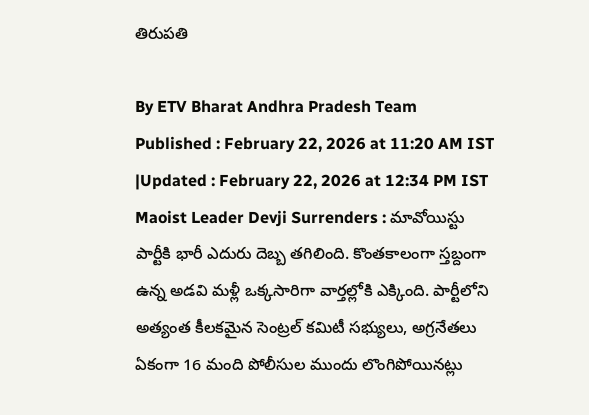తిరుపతి

By ETV Bharat Andhra Pradesh Team
Published : February 22, 2026 at 11:20 AM IST
|Updated : February 22, 2026 at 12:34 PM IST
Maoist Leader Devji Surrenders : మావోయిస్టు పార్టీకి భారీ ఎదురు దెబ్బ తగిలింది. కొంతకాలంగా స్తబ్దంగా ఉన్న అడవి మళ్లీ ఒక్కసారిగా వార్తల్లోకి ఎక్కింది. పార్టీలోని అత్యంత కీలకమైన సెంట్రల్ కమిటీ సభ్యులు, అగ్రనేతలు ఏకంగా 16 మంది పోలీసుల ముందు లొంగిపోయినట్లు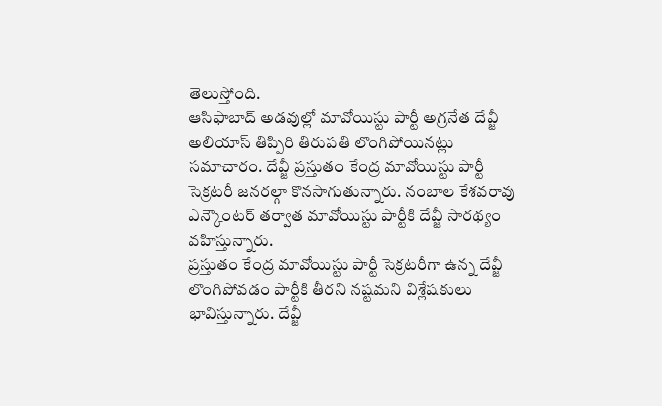తెలుస్తోంది.
ఆసిఫాబాద్ అడవుల్లో మావోయిస్టు పార్టీ అగ్రనేత దేవ్జీ అలియాస్ తిప్పిరి తిరుపతి లొంగిపోయినట్లు సమాచారం. దేవ్జీ ప్రస్తుతం కేంద్ర మావోయిస్టు పార్టీ సెక్రటరీ జనరల్గా కొనసాగుతున్నారు. నంబాల కేశవరావు ఎన్కౌంటర్ తర్వాత మావోయిస్టు పార్టీకి దేవ్జీ సారథ్యం వహిస్తున్నారు.
ప్రస్తుతం కేంద్ర మావోయిస్టు పార్టీ సెక్రటరీగా ఉన్న దేవ్జీ లొంగిపోవడం పార్టీకి తీరని నష్టమని విశ్లేషకులు భావిస్తున్నారు. దేవ్జీ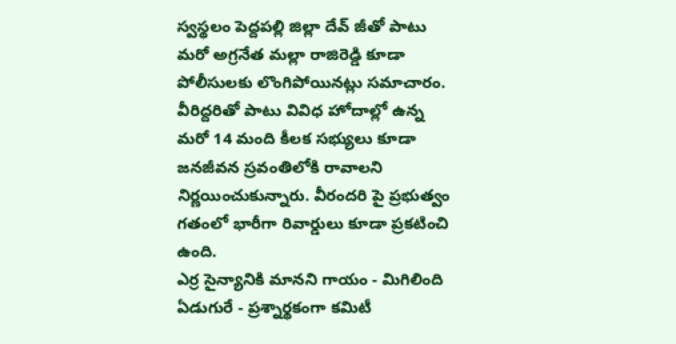స్వస్థలం పెద్దపల్లి జిల్లా దేవ్ జీతో పాటు మరో అగ్రనేత మల్లా రాజిరెడ్డి కూడా పోలీసులకు లొంగిపోయినట్లు సమాచారం. వీరిద్దరితో పాటు వివిధ హోదాల్లో ఉన్న మరో 14 మంది కీలక సభ్యులు కూడా జనజీవన స్రవంతిలోకి రావాలని నిర్ణయించుకున్నారు. వీరందరి పై ప్రభుత్వం గతంలో భారీగా రివార్డులు కూడా ప్రకటించి ఉంది.
ఎర్ర సైన్యానికి మానని గాయం - మిగిలింది ఏడుగురే - ప్రశ్నార్థకంగా కమిటీ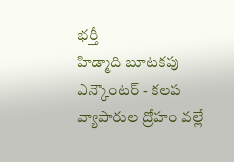భర్తీ
హిడ్మాది బూటకపు ఎన్కౌంటర్ - కలప వ్యాపారుల ద్రోహం వల్లే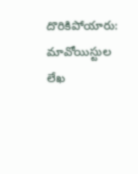దొరికిపోయారు: మావోయిస్టుల లేఖ